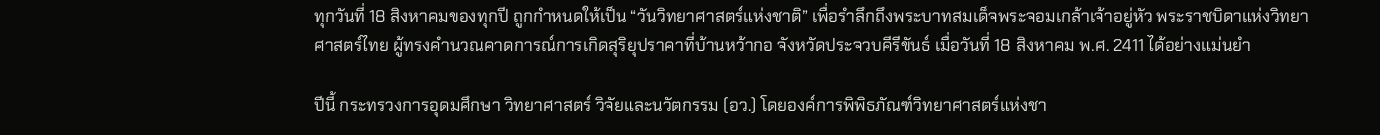ทุกวันที่ 18 สิงหาคมของทุกปี ถูกกำหนดให้เป็น “วันวิทยาศาสตร์แห่งชาติ” เพื่อรำลึกถึงพระบาทสมเด็จพระจอมเกล้าเจ้าอยู่หัว พระราชบิดาแห่งวิทยาศาสตร์ไทย ผู้ทรงคำนวณคาดการณ์การเกิดสุริยุปราคาที่บ้านหว้ากอ จังหวัดประจวบคีรีขันธ์ เมื่อวันที่ 18 สิงหาคม พ.ศ. 2411 ได้อย่างแม่นยำ

ปีนี้ กระทรวงการอุดมศึกษา วิทยาศาสตร์ วิจัยและนวัตกรรม (อว.) โดยองค์การพิพิธภัณฑ์วิทยาศาสตร์แห่งชา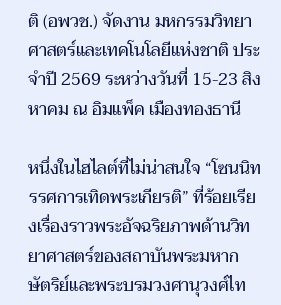ติ (อพวช.) จัดงาน มหกรรมวิทยาศาสตร์และเทคโนโลยีแห่งชาติ ประจำปี 2569 ระหว่างวันที่ 15-23 สิงหาคม ณ อิมแพ็ค เมืองทองธานี

หนึ่งในไฮไลต์ที่ไม่น่าสนใจ “โซนนิทรรศการเทิดพระเกียรติ” ที่ร้อยเรียงเรื่องราวพระอัจฉริยภาพด้านวิทยาศาสตร์ของสถาบันพระมหากษัตริย์และพระบรมวงศานุวงศ์ไท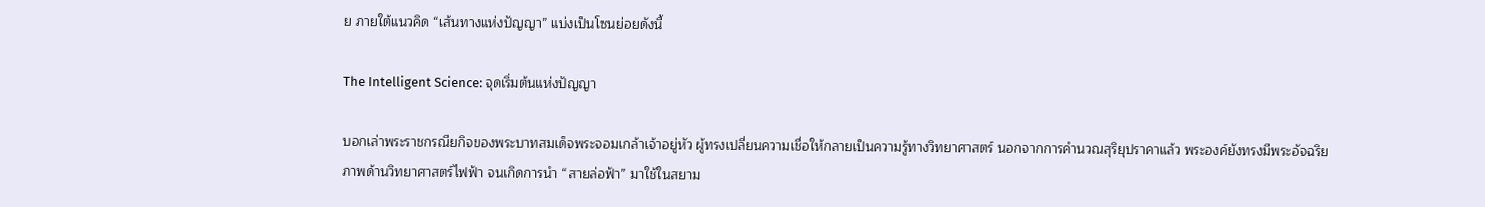ย ภายใต้แนวคิด “เส้นทางแห่งปัญญา” แบ่งเป็นโซนย่อยดังนี้

The Intelligent Science: จุดเริ่มต้นแห่งปัญญา

บอกเล่าพระราชกรณียกิจของพระบาทสมเด็จพระจอมเกล้าเจ้าอยู่หัว ผู้ทรงเปลี่ยนความเชื่อให้กลายเป็นความรู้ทางวิทยาศาสตร์ นอกจากการคำนวณสุริยุปราคาแล้ว พระองค์ยังทรงมีพระอัจฉริยภาพด้านวิทยาศาสตร์ไฟฟ้า จนเกิดการนำ “สายล่อฟ้า” มาใช้ในสยาม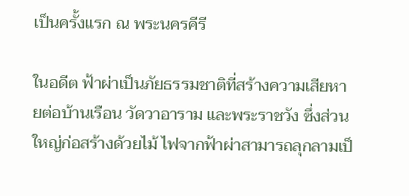เป็นครั้งแรก ณ พระนครคีรี

ในอดีต ฟ้าผ่าเป็นภัยธรรมชาติที่สร้างความเสียหายต่อบ้านเรือน วัดวาอาราม และพระราชวัง ซึ่งส่วนใหญ่ก่อสร้างด้วยไม้ ไฟจากฟ้าผ่าสามารถลุกลามเป็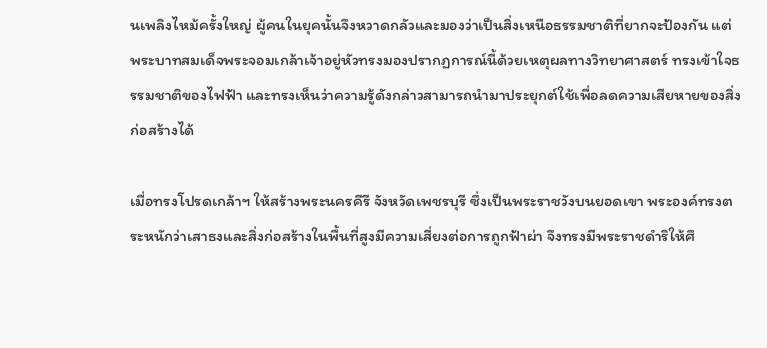นเพลิงไหม้ครั้งใหญ่ ผู้คนในยุคนั้นจึงหวาดกลัวและมองว่าเป็นสิ่งเหนือธรรมชาติที่ยากจะป้องกัน แต่พระบาทสมเด็จพระจอมเกล้าเจ้าอยู่หัวทรงมองปรากฏการณ์นี้ด้วยเหตุผลทางวิทยาศาสตร์ ทรงเข้าใจธรรมชาติของไฟฟ้า และทรงเห็นว่าความรู้ดังกล่าวสามารถนำมาประยุกต์ใช้เพื่อลดความเสียหายของสิ่งก่อสร้างได้

เมื่อทรงโปรดเกล้าฯ ให้สร้างพระนครคีรี จังหวัดเพชรบุรี ซึ่งเป็นพระราชวังบนยอดเขา พระองค์ทรงตระหนักว่าเสาธงและสิ่งก่อสร้างในพื้นที่สูงมีความเสี่ยงต่อการถูกฟ้าผ่า จึงทรงมีพระราชดำริให้ศึ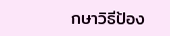กษาวิธีป้อง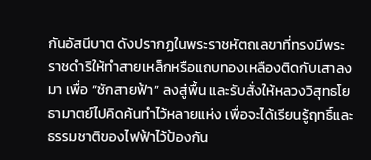กันอัสนีบาต ดังปรากฏในพระราชหัตถเลขาที่ทรงมีพระราชดำริให้ทำสายเหล็กหรือแถบทองเหลืองติดกับเสาลงมา เพื่อ “ชักสายฟ้า” ลงสู่พื้น และรับสั่งให้หลวงวิสุทธโยธามาตย์ไปคิดค้นทำไว้หลายแห่ง เพื่อจะได้เรียนรู้ฤทธิ์และธรรมชาติของไฟฟ้าไว้ป้องกัน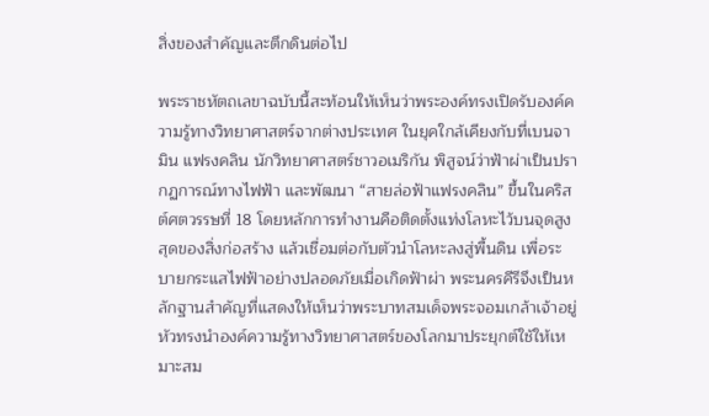สิ่งของสำคัญและตึกดินต่อไป

พระราชหัตถเลขาฉบับนี้สะท้อนให้เห็นว่าพระองค์ทรงเปิดรับองค์ความรู้ทางวิทยาศาสตร์จากต่างประเทศ ในยุคใกล้เคียงกับที่เบนจามิน แฟรงคลิน นักวิทยาศาสตร์ชาวอเมริกัน พิสูจน์ว่าฟ้าผ่าเป็นปรากฏการณ์ทางไฟฟ้า และพัฒนา “สายล่อฟ้าแฟรงคลิน” ขึ้นในคริสต์ศตวรรษที่ 18 โดยหลักการทำงานคือติดตั้งแท่งโลหะไว้บนจุดสูงสุดของสิ่งก่อสร้าง แล้วเชื่อมต่อกับตัวนำโลหะลงสู่พื้นดิน เพื่อระบายกระแสไฟฟ้าอย่างปลอดภัยเมื่อเกิดฟ้าผ่า พระนครคีรีจึงเป็นหลักฐานสำคัญที่แสดงให้เห็นว่าพระบาทสมเด็จพระจอมเกล้าเจ้าอยู่หัวทรงนำองค์ความรู้ทางวิทยาศาสตร์ของโลกมาประยุกต์ใช้ให้เหมาะสม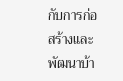กับการก่อสร้างและพัฒนาบ้า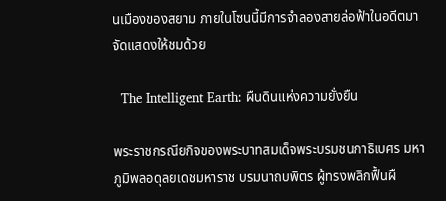นเมืองของสยาม ภายในโซนนี้มีการจำลองสายล่อฟ้าในอดีตมาจัดแสดงให้ชมด้วย

  The Intelligent Earth: ผืนดินแห่งความยั่งยืน

พระราชกรณียกิจของพระบาทสมเด็จพระบรมชนกาธิเบศร มหาภูมิพลอดุลยเดชมหาราช บรมนาถบพิตร ผู้ทรงพลิกฟื้นผื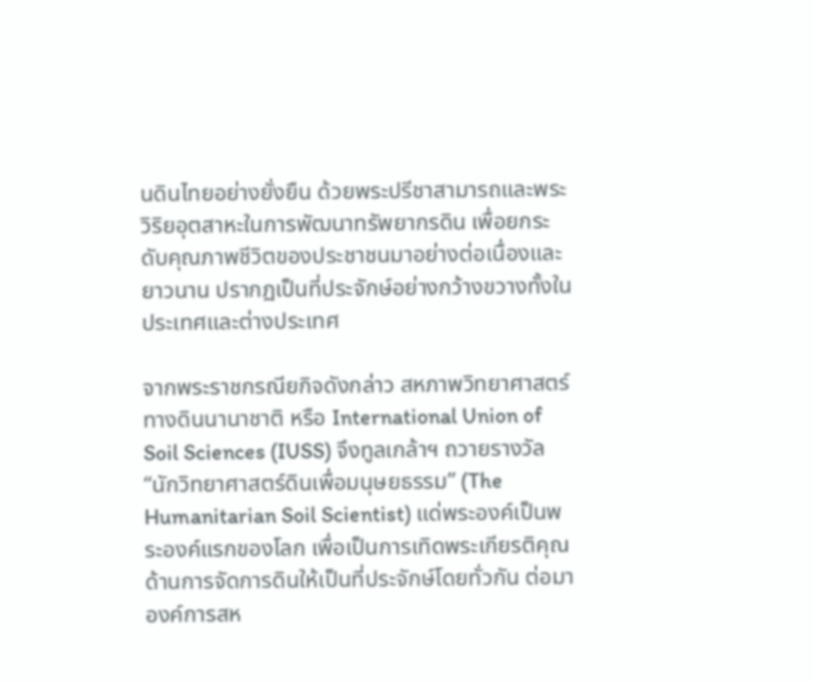นดินไทยอย่างยั่งยืน ด้วยพระปรีชาสามารถและพระวิริยอุตสาหะในการพัฒนาทรัพยากรดิน เพื่อยกระดับคุณภาพชีวิตของประชาชนมาอย่างต่อเนื่องและยาวนาน ปรากฏเป็นที่ประจักษ์อย่างกว้างขวางทั้งในประเทศและต่างประเทศ

จากพระราชกรณียกิจดังกล่าว สหภาพวิทยาศาสตร์ทางดินนานาชาติ หรือ International Union of Soil Sciences (IUSS) จึงทูลเกล้าฯ ถวายรางวัล “นักวิทยาศาสตร์ดินเพื่อมนุษยธรรม” (The Humanitarian Soil Scientist) แด่พระองค์เป็นพระองค์แรกของโลก เพื่อเป็นการเทิดพระเกียรติคุณด้านการจัดการดินให้เป็นที่ประจักษ์โดยทั่วกัน ต่อมาองค์การสห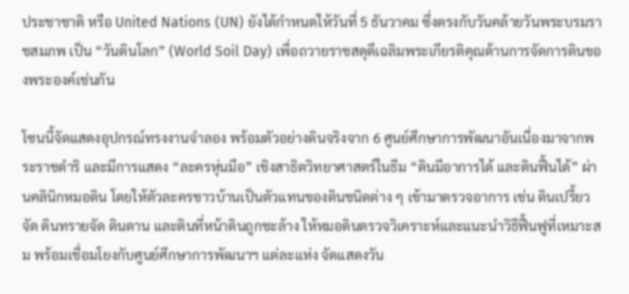ประชาชาติ หรือ United Nations (UN) ยังได้กำหนดให้วันที่ 5 ธันวาคม ซึ่งตรงกับวันคล้ายวันพระบรมราชสมภพ เป็น “วันดินโลก” (World Soil Day) เพื่อถวายราชสดุดีเฉลิมพระเกียรติคุณด้านการจัดการดินของพระองค์เช่นกัน

โซนนี้จัดแสดงอุปกรณ์ทรงงานจำลอง พร้อมตัวอย่างดินจริงจาก 6 ศูนย์ศึกษาการพัฒนาอันเนื่องมาจากพระราชดำริ และมีการแสดง “ละครหุ่นมือ” เชิงสาธิตวิทยาศาสตร์ในธีม “ดินมีอาการได้ และดินฟื้นได้” ผ่านคลินิกหมอดิน โดยให้ตัวละครชาวบ้านเป็นตัวแทนของดินชนิดต่าง ๆ เข้ามาตรวจอาการ เช่น ดินเปรี้ยวจัด ดินทรายจัด ดินดาน และดินที่หน้าดินถูกชะล้าง ให้หมอดินตรวจวิเคราะห์และแนะนำวิธีฟื้นฟูที่เหมาะสม พร้อมเชื่อมโยงกับศูนย์ศึกษาการพัฒนาฯ แต่ละแห่ง จัดแสดงวัน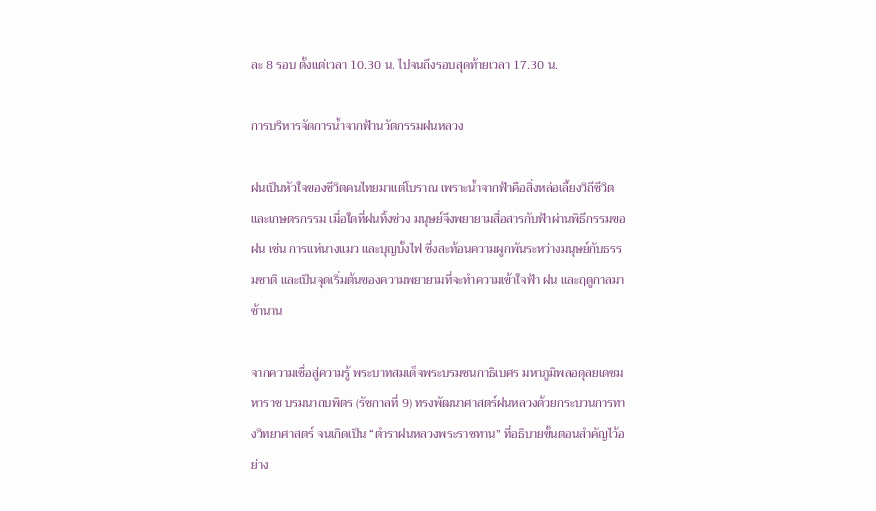ละ 8 รอบ ตั้งแต่เวลา 10.30 น. ไปจนถึงรอบสุดท้ายเวลา 17.30 น.

การบริหารจัดการน้ำจากฟ้านวัตกรรมฝนหลวง

ฝนเป็นหัวใจของชีวิตคนไทยมาแต่โบราณ เพราะน้ำจากฟ้าคือสิ่งหล่อเลี้ยงวิถีชีวิตและเกษตรกรรม เมื่อใดที่ฝนทิ้งช่วง มนุษย์จึงพยายามสื่อสารกับฟ้าผ่านพิธีกรรมขอฝน เช่น การแห่นางแมว และบุญบั้งไฟ ซึ่งสะท้อนความผูกพันระหว่างมนุษย์กับธรรมชาติ และเป็นจุดเริ่มต้นของความพยายามที่จะทำความเข้าใจฟ้า ฝน และฤดูกาลมาช้านาน

จากความเชื่อสู่ความรู้ พระบาทสมเด็จพระบรมชนกาธิเบศร มหาภูมิพลอดุลยเดชมหาราช บรมนาถบพิตร (รัชกาลที่ 9) ทรงพัฒนาศาสตร์ฝนหลวงด้วยกระบวนการทางวิทยาศาสตร์ จนเกิดเป็น “ตำราฝนหลวงพระราชทาน” ที่อธิบายขั้นตอนสำคัญไว้อย่าง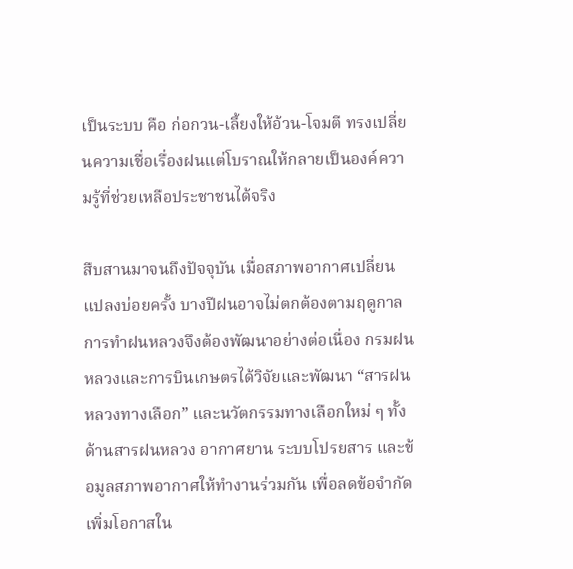เป็นระบบ คือ ก่อกวน-เลี้ยงให้อ้วน-โจมตี ทรงเปลี่ยนความเชื่อเรื่องฝนแต่โบราณให้กลายเป็นองค์ความรู้ที่ช่วยเหลือประชาชนได้จริง

สืบสานมาจนถึงปัจจุบัน เมื่อสภาพอากาศเปลี่ยนแปลงบ่อยครั้ง บางปีฝนอาจไม่ตกต้องตามฤดูกาล การทำฝนหลวงจึงต้องพัฒนาอย่างต่อเนื่อง กรมฝนหลวงและการบินเกษตรได้วิจัยและพัฒนา “สารฝนหลวงทางเลือก” และนวัตกรรมทางเลือกใหม่ ๆ ทั้งด้านสารฝนหลวง อากาศยาน ระบบโปรยสาร และข้อมูลสภาพอากาศให้ทำงานร่วมกัน เพื่อลดข้อจำกัด เพิ่มโอกาสใน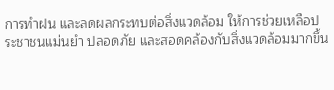การทำฝน และลดผลกระทบต่อสิ่งแวดล้อม ให้การช่วยเหลือประชาชนแม่นยำ ปลอดภัย และสอดคล้องกับสิ่งแวดล้อมมากขึ้น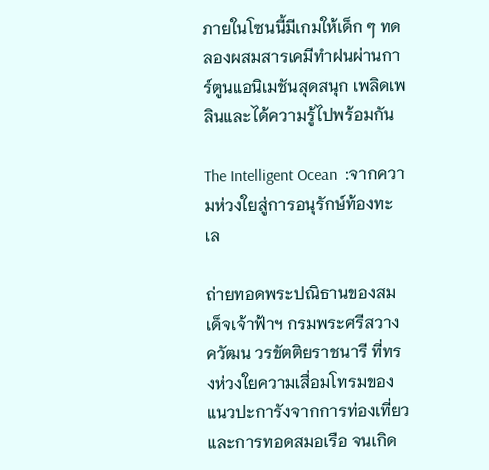ภายในโซนนี้มีเกมให้เด็ก ๆ ทดลองผสมสารเคมีทำฝนผ่านการ์ตูนแอนิเมชันสุดสนุก เพลิดเพลินและได้ความรู้ไปพร้อมกัน

The Intelligent Ocean  :จากความห่วงใยสู่การอนุรักษ์ท้องทะเล

ถ่ายทอดพระปณิธานของสมเด็จเจ้าฟ้าฯ กรมพระศรีสวางควัฒน วรขัตติยราชนารี ที่ทรงห่วงใยความเสื่อมโทรมของแนวปะการังจากการท่องเที่ยวและการทอดสมอเรือ จนเกิด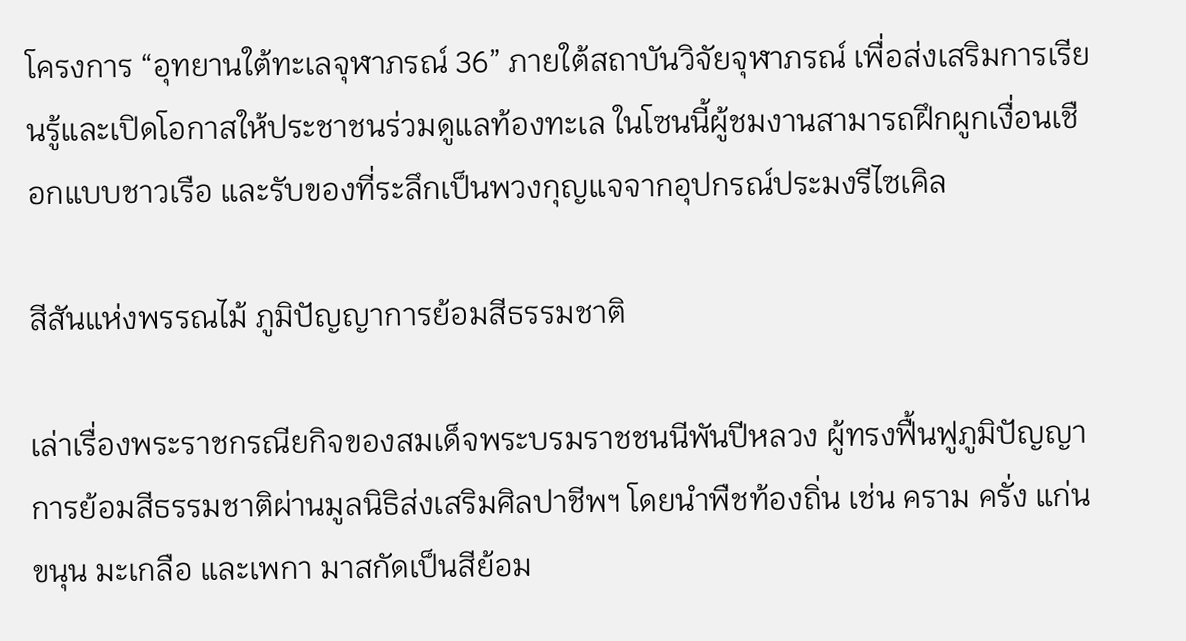โครงการ “อุทยานใต้ทะเลจุฬาภรณ์ 36” ภายใต้สถาบันวิจัยจุฬาภรณ์ เพื่อส่งเสริมการเรียนรู้และเปิดโอกาสให้ประชาชนร่วมดูแลท้องทะเล ในโซนนี้ผู้ชมงานสามารถฝึกผูกเงื่อนเชือกแบบชาวเรือ และรับของที่ระลึกเป็นพวงกุญแจจากอุปกรณ์ประมงรีไซเคิล

สีสันแห่งพรรณไม้ ภูมิปัญญาการย้อมสีธรรมชาติ

เล่าเรื่องพระราชกรณียกิจของสมเด็จพระบรมราชชนนีพันปีหลวง ผู้ทรงฟื้นฟูภูมิปัญญาการย้อมสีธรรมชาติผ่านมูลนิธิส่งเสริมศิลปาชีพฯ โดยนำพืชท้องถิ่น เช่น คราม ครั่ง แก่นขนุน มะเกลือ และเพกา มาสกัดเป็นสีย้อม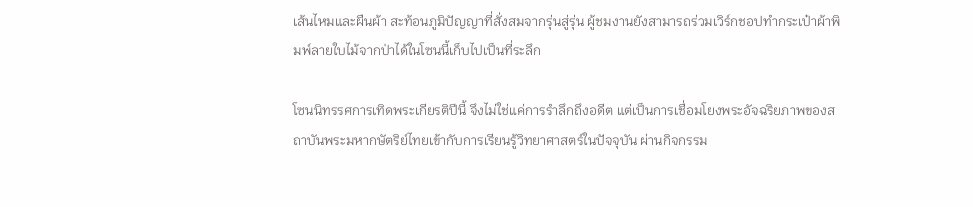เส้นไหมและผืนผ้า สะท้อนภูมิปัญญาที่สั่งสมจากรุ่นสู่รุ่น ผู้ชมงานยังสามารถร่วมเวิร์กชอปทำกระเป๋าผ้าพิมพ์ลายใบไม้จากป่าได้ในโซนนี้เก็บไปเป็นที่ระลึก

โซนนิทรรศการเทิดพระเกียรติปีนี้ จึงไม่ใช่แค่การรำลึกถึงอดีต แต่เป็นการเชื่อมโยงพระอัจฉริยภาพของสถาบันพระมหากษัตริย์ไทยเข้ากับการเรียนรู้วิทยาศาสตร์ในปัจจุบัน ผ่านกิจกรรม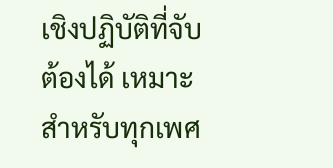เชิงปฏิบัติที่จับต้องได้ เหมาะสำหรับทุกเพศ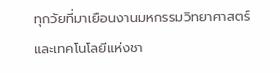ทุกวัยที่มาเยือนงานมหกรรมวิทยาศาสตร์และเทคโนโลยีแห่งชา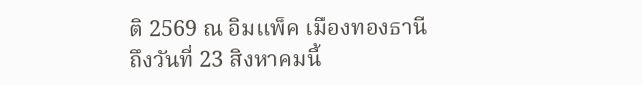ติ 2569 ณ อิมแพ็ค เมืองทองธานี ถึงวันที่ 23 สิงหาคมนี้